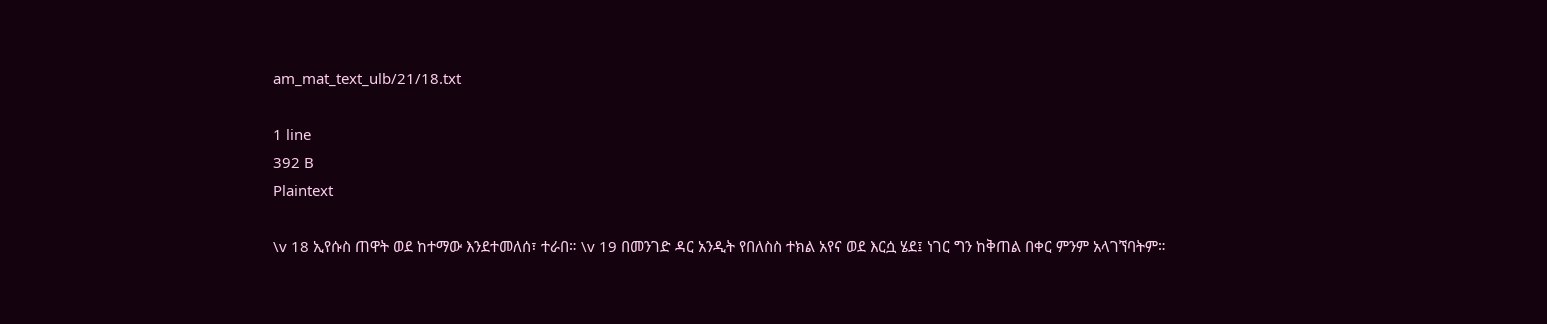am_mat_text_ulb/21/18.txt

1 line
392 B
Plaintext

\v 18 ኢየሱስ ጠዋት ወደ ከተማው እንደተመለሰ፣ ተራበ። \v 19 በመንገድ ዳር አንዲት የበለስስ ተክል አየና ወደ እርሷ ሄደ፤ ነገር ግን ከቅጠል በቀር ምንም አላገኘባትም።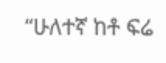“ሁለተኛ ከቶ ፍሬ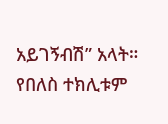አይገኝብሽ” አላት። የበለስ ተክሊቱም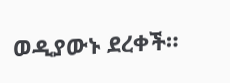ወዲያውኑ ደረቀች።